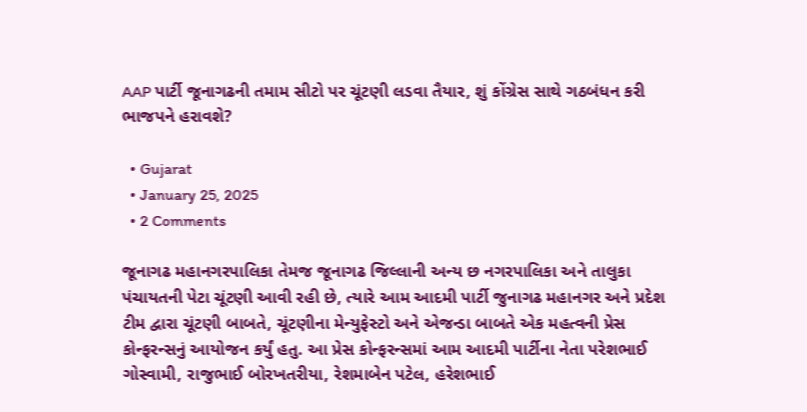AAP પાર્ટી જૂનાગઢની તમામ સીટો પર ચૂંટણી લડવા તૈયાર, શું કોંગ્રેસ સાથે ગઠબંધન કરી ભાજપને હરાવશે?

  • Gujarat
  • January 25, 2025
  • 2 Comments

જૂનાગઢ મહાનગરપાલિકા તેમજ જૂનાગઢ જિલ્લાની અન્ય છ નગરપાલિકા અને તાલુકા પંચાયતની પેટા ચૂંટણી આવી રહી છે, ત્યારે આમ આદમી પાર્ટી જુનાગઢ મહાનગર અને પ્રદેશ ટીમ દ્વારા ચૂંટણી બાબતે, ચૂંટણીના મેન્યુફેસ્ટો અને એજન્ડા બાબતે એક મહત્વની પ્રેસ કોન્ફરન્સનું આયોજન કર્યું હતુ. આ પ્રેસ કોન્ફરન્સમાં આમ આદમી પાર્ટીના નેતા પરેશભાઈ ગોસ્વામી, રાજુભાઈ બોરખતરીયા, રેશમાબેન પટેલ, હરેશભાઈ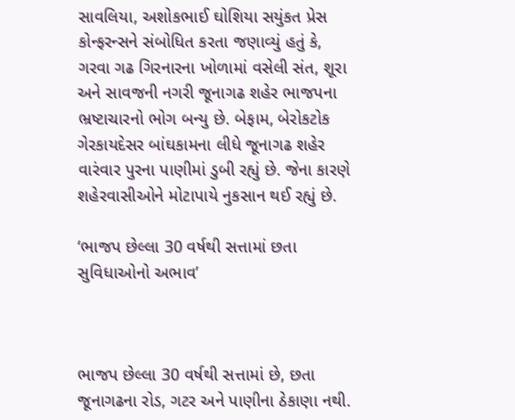સાવલિયા, અશોકભાઈ ઘોશિયા સયુંકત પ્રેસ કોન્ફરન્સને સંબોધિત કરતા જણાવ્યું હતું કે, ગરવા ગઢ ગિરનારના ખોળામાં વસેલી સંત, શૂરા અને સાવજની નગરી જૂનાગઢ શહેર ભાજપના ભ્રષ્ટાચારનો ભોગ બન્યુ છે. બેફામ, બેરોકટોક ગેરકાયદેસર બાંઘકામના લીધે જૂનાગઢ શહેર વારંવાર પુરના પાણીમાં ડુબી રહ્યું છે. જેના કારણે શહેરવાસીઓને મોટાપાયે નુકસાન થઈ રહ્યું છે.

‘ભાજપ છેલ્લા 30 વર્ષથી સત્તામાં છતા સુવિધાઓનો અભાવ’



ભાજપ છેલ્લા 30 વર્ષથી સત્તામાં છે, છતા જૂનાગઢના રોડ, ગટર અને પાણીના ઠેકાણા નથી.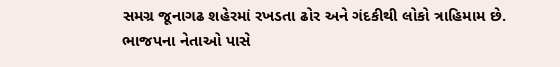સમગ્ર જૂનાગઢ શહેરમાં રખડતા ઢોર અને ગંદકીથી લોકો ત્રાહિમામ છે. ભાજપના નેતાઓ પાસે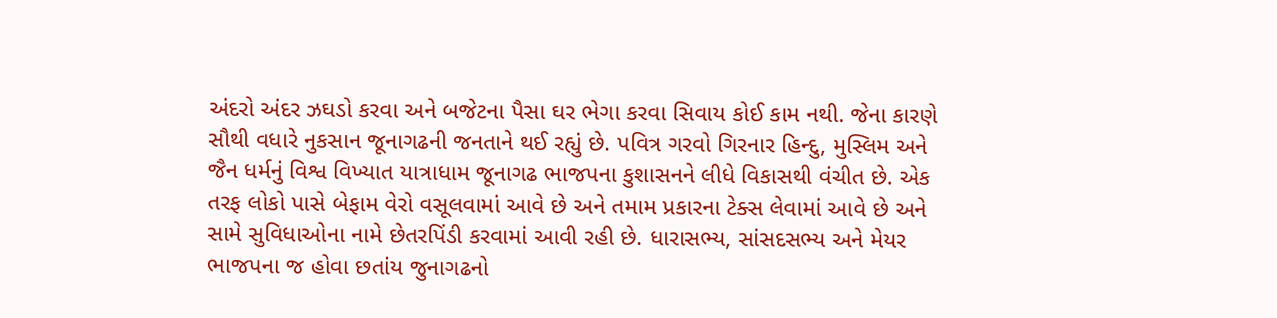અંદરો અંદર ઝઘડો કરવા અને બજેટના પૈસા ઘર ભેગા કરવા સિવાય કોઈ કામ નથી. જેના કારણે સૌથી વધારે નુકસાન જૂનાગઢની જનતાને થઈ રહ્યું છે. પવિત્ર ગરવો ગિરનાર હિન્દુ, મુસ્લિમ અને જૈન ધર્મનું વિશ્વ વિખ્યાત યાત્રાધામ જૂનાગઢ ભાજપના કુશાસનને લીધે વિકાસથી વંચીત છે. એક તરફ લોકો પાસે બેફામ વેરો વસૂલવામાં આવે છે અને તમામ પ્રકારના ટેક્સ લેવામાં આવે છે અને સામે સુવિધાઓના નામે છેતરપિંડી કરવામાં આવી રહી છે. ધારાસભ્ય, સાંસદસભ્ય અને મેયર ભાજપના જ હોવા છતાંય જુનાગઢનો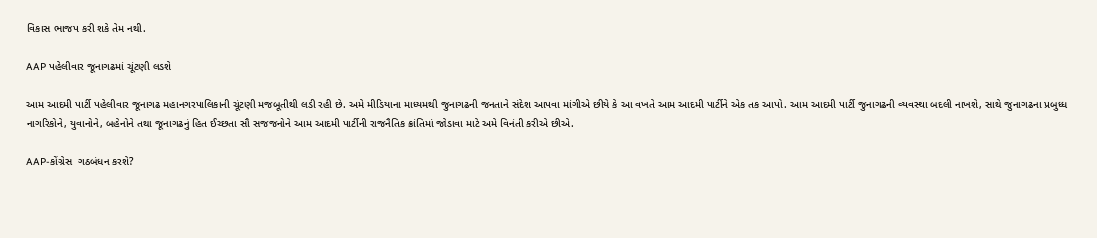વિકાસ ભાજપ કરી શકે તેમ નથી.

AAP પહેલીવાર જૂનાગઢમાં ચૂંટણી લડશે

આમ આદમી પાર્ટી પહેલીવાર જૂનાગઢ મહાનગરપાલિકાની ચૂંટણી મજબૂતીથી લડી રહી છે. અમે મીડિયાના માધ્યમથી જુનાગઢની જનતાને સંદેશ આપવા માંગીએ છીયે કે આ વખતે આમ આદમી પાર્ટીને એક તક આપો. આમ આદમી પાર્ટી જુનાગઢની વ્યવસ્થા બદલી નાખશે, સાથે જુનાગઢના પ્રબુધ્ધ નાગરિકોને, યુવાનોને, બહેનોને તથા જૂનાગઢનું હિત ઈચ્છતા સૌ સજજનોને આમ આદમી પાર્ટીની રાજનૈતિક ક્રાંતિમાં જોડાવા માટે અમે વિનંતી કરીએ છીએ.

AAP-કોંગ્રેસ  ગઠબંધન કરશે?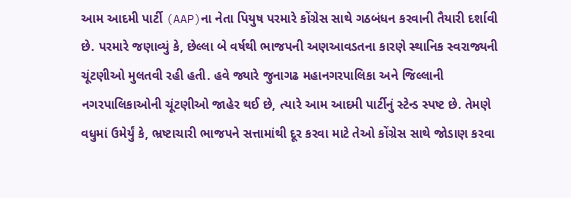આમ આદમી પાર્ટી (AAP)ના નેતા પિયુષ પરમારે કોંગ્રેસ સાથે ગઠબંધન કરવાની તૈયારી દર્શાવી છે. પરમારે જણાવ્યું કે, છેલ્લા બે વર્ષથી ભાજપની અણઆવડતના કારણે સ્થાનિક સ્વરાજ્યની ચૂંટણીઓ મુલતવી રહી હતી. હવે જ્યારે જુનાગઢ મહાનગરપાલિકા અને જિલ્લાની નગરપાલિકાઓની ચૂંટણીઓ જાહેર થઈ છે, ત્યારે આમ આદમી પાર્ટીનું સ્ટેન્ડ સ્પષ્ટ છે. તેમણે વધુમાં ઉમેર્યું કે, ભ્રષ્ટાચારી ભાજપને સત્તામાંથી દૂર કરવા માટે તેઓ કોંગ્રેસ સાથે જોડાણ કરવા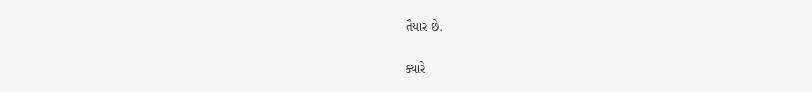તૈયાર છે.

ક્યારે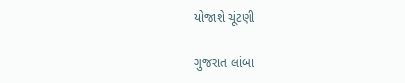યોજાશે ચૂંટણી

ગુજરાત લાંબા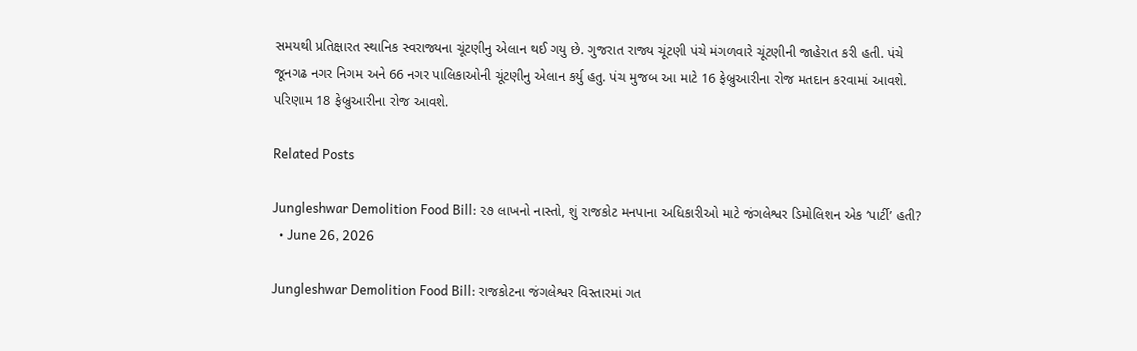સમયથી પ્રતિક્ષારત સ્થાનિક સ્વરાજ્યના ચૂંટણીનુ એલાન થઈ ગયુ છે. ગુજરાત રાજ્ય ચૂંટણી પંચે મંગળવારે ચૂંટણીની જાહેરાત કરી હતી. પંચે જૂનગઢ નગર નિગમ અને 66 નગર પાલિકાઓની ચૂંટણીનુ એલાન કર્યુ હતુ. પંચ મુજબ આ માટે 16 ફેબ્રુઆરીના રોજ મતદાન કરવામાં આવશે. પરિણામ 18 ફેબ્રુઆરીના રોજ આવશે.

Related Posts

Jungleshwar Demolition Food Bill: ૨૭ લાખનો નાસ્તો, શું રાજકોટ મનપાના અધિકારીઓ માટે જંગલેશ્વર ડિમોલિશન એક ‘પાર્ટી’ હતી?
  • June 26, 2026

Jungleshwar Demolition Food Bill: રાજકોટના જંગલેશ્વર વિસ્તારમાં ગત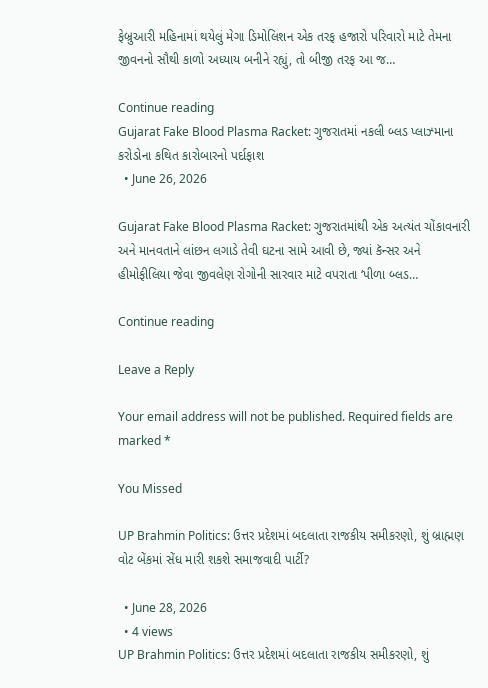ફેબ્રુઆરી મહિનામાં થયેલું મેગા ડિમોલિશન એક તરફ હજારો પરિવારો માટે તેમના જીવનનો સૌથી કાળો અધ્યાય બનીને રહ્યું, તો બીજી તરફ આ જ…

Continue reading
Gujarat Fake Blood Plasma Racket: ગુજરાતમાં નકલી બ્લડ પ્લાઝ્માના કરોડોના કથિત કારોબારનો પર્દાફાશ
  • June 26, 2026

Gujarat Fake Blood Plasma Racket: ગુજરાતમાંથી એક અત્યંત ચોંકાવનારી અને માનવતાને લાંછન લગાડે તેવી ઘટના સામે આવી છે, જ્યાં કૅન્સર અને હીમોફીલિયા જેવા જીવલેણ રોગોની સારવાર માટે વપરાતા ‘પીળા બ્લડ…

Continue reading

Leave a Reply

Your email address will not be published. Required fields are marked *

You Missed

UP Brahmin Politics: ઉત્તર પ્રદેશમાં બદલાતા રાજકીય સમીકરણો, શું બ્રાહ્મણ વોટ બેંકમાં સેંધ મારી શકશે સમાજવાદી પાર્ટી?

  • June 28, 2026
  • 4 views
UP Brahmin Politics: ઉત્તર પ્રદેશમાં બદલાતા રાજકીય સમીકરણો, શું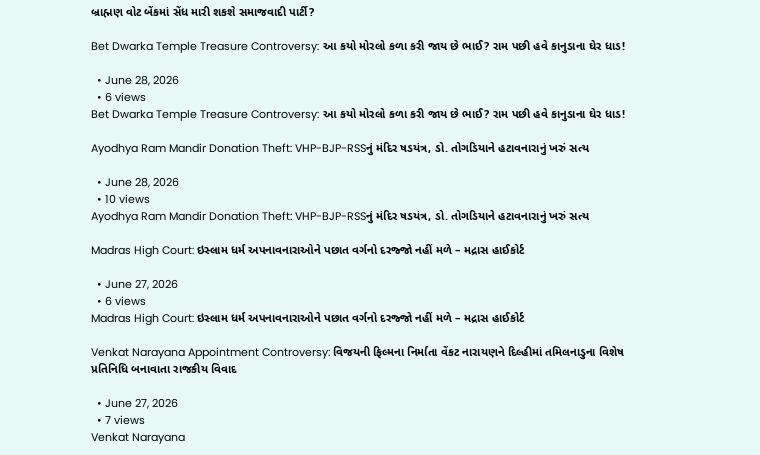બ્રાહ્મણ વોટ બેંકમાં સેંધ મારી શકશે સમાજવાદી પાર્ટી?

Bet Dwarka Temple Treasure Controversy: આ કયો મોરલો કળા કરી જાય છે ભાઈ? રામ પછી હવે કાનુડાના ઘેર ધાડ!

  • June 28, 2026
  • 6 views
Bet Dwarka Temple Treasure Controversy: આ કયો મોરલો કળા કરી જાય છે ભાઈ? રામ પછી હવે કાનુડાના ઘેર ધાડ!

Ayodhya Ram Mandir Donation Theft: VHP-BJP-RSSનું મંદિર ષડયંત્ર, ડો. તોગડિયાને હટાવનારાનું ખરું સત્ય

  • June 28, 2026
  • 10 views
Ayodhya Ram Mandir Donation Theft: VHP-BJP-RSSનું મંદિર ષડયંત્ર, ડો. તોગડિયાને હટાવનારાનું ખરું સત્ય

Madras High Court: ઇસ્લામ ધર્મ અપનાવનારાઓને પછાત વર્ગનો દરજ્જો નહીં મળે – મદ્રાસ હાઈકોર્ટ

  • June 27, 2026
  • 6 views
Madras High Court: ઇસ્લામ ધર્મ અપનાવનારાઓને પછાત વર્ગનો દરજ્જો નહીં મળે – મદ્રાસ હાઈકોર્ટ

Venkat Narayana Appointment Controversy: વિજયની ફિલ્મના નિર્માતા વેંકટ નારાયણને દિલ્હીમાં તમિલનાડુના વિશેષ પ્રતિનિધિ બનાવાતા રાજકીય વિવાદ

  • June 27, 2026
  • 7 views
Venkat Narayana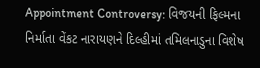Appointment Controversy: વિજયની ફિલ્મના નિર્માતા વેંકટ નારાયણને દિલ્હીમાં તમિલનાડુના વિશેષ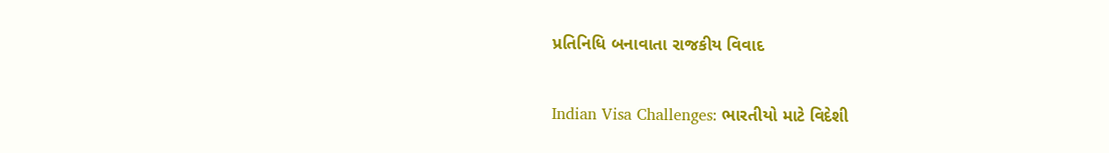પ્રતિનિધિ બનાવાતા રાજકીય વિવાદ

Indian Visa Challenges: ભારતીયો માટે વિદેશી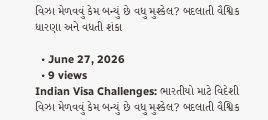વિઝા મેળવવું કેમ બન્યું છે વધુ મુશ્કેલ? બદલાતી વૈશ્વિક ધારણા અને વધતી શંકા

  • June 27, 2026
  • 9 views
Indian Visa Challenges: ભારતીયો માટે વિદેશી વિઝા મેળવવું કેમ બન્યું છે વધુ મુશ્કેલ? બદલાતી વૈશ્વિક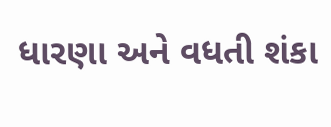ધારણા અને વધતી શંકા